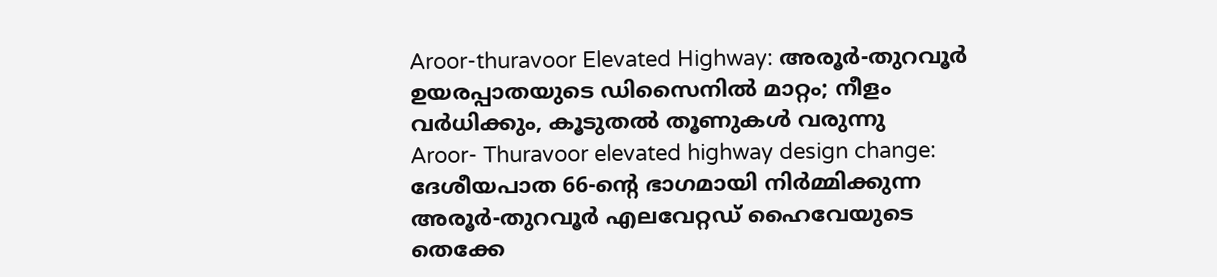Aroor-thuravoor Elevated Highway: അരൂർ-തുറവൂർ ഉയരപ്പാതയുടെ ഡിസൈനിൽ മാറ്റം; നീളം വർധിക്കും, കൂടുതൽ തൂണുകൾ വരുന്നു
Aroor- Thuravoor elevated highway design change: ദേശീയപാത 66-ന്റെ ഭാഗമായി നിർമ്മിക്കുന്ന അരൂർ-തുറവൂർ എലവേറ്റഡ് ഹൈവേയുടെ തെക്കേ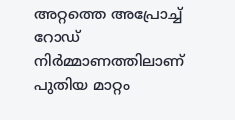അറ്റത്തെ അപ്രോച്ച് റോഡ് നിർമ്മാണത്തിലാണ് പുതിയ മാറ്റം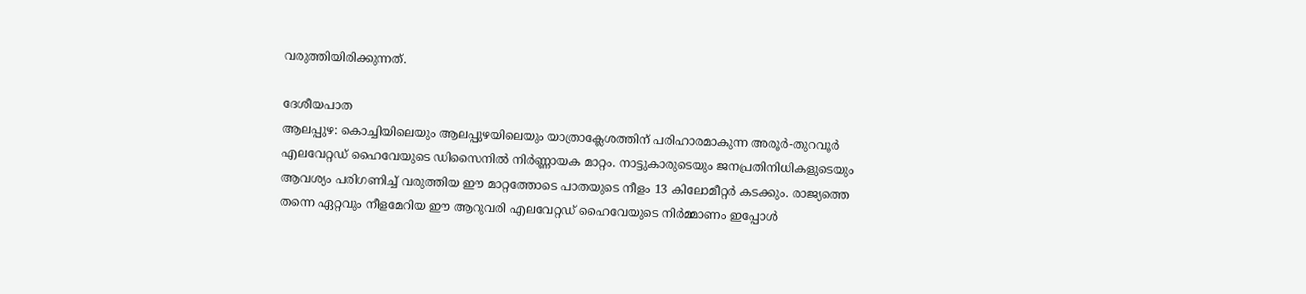വരുത്തിയിരിക്കുന്നത്.

ദേശീയപാത
ആലപ്പുഴ: കൊച്ചിയിലെയും ആലപ്പുഴയിലെയും യാത്രാക്ലേശത്തിന് പരിഹാരമാകുന്ന അരൂർ-തുറവൂർ എലവേറ്റഡ് ഹൈവേയുടെ ഡിസൈനിൽ നിർണ്ണായക മാറ്റം. നാട്ടുകാരുടെയും ജനപ്രതിനിധികളുടെയും ആവശ്യം പരിഗണിച്ച് വരുത്തിയ ഈ മാറ്റത്തോടെ പാതയുടെ നീളം 13 കിലോമീറ്റർ കടക്കും. രാജ്യത്തെ തന്നെ ഏറ്റവും നീളമേറിയ ഈ ആറുവരി എലവേറ്റഡ് ഹൈവേയുടെ നിർമ്മാണം ഇപ്പോൾ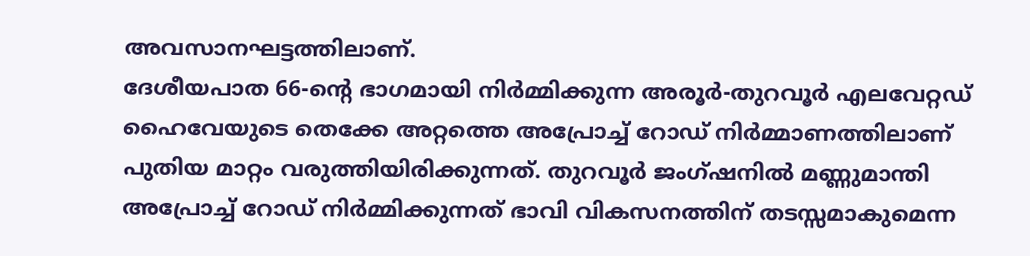അവസാനഘട്ടത്തിലാണ്.
ദേശീയപാത 66-ന്റെ ഭാഗമായി നിർമ്മിക്കുന്ന അരൂർ-തുറവൂർ എലവേറ്റഡ് ഹൈവേയുടെ തെക്കേ അറ്റത്തെ അപ്രോച്ച് റോഡ് നിർമ്മാണത്തിലാണ് പുതിയ മാറ്റം വരുത്തിയിരിക്കുന്നത്. തുറവൂർ ജംഗ്ഷനിൽ മണ്ണുമാന്തി അപ്രോച്ച് റോഡ് നിർമ്മിക്കുന്നത് ഭാവി വികസനത്തിന് തടസ്സമാകുമെന്ന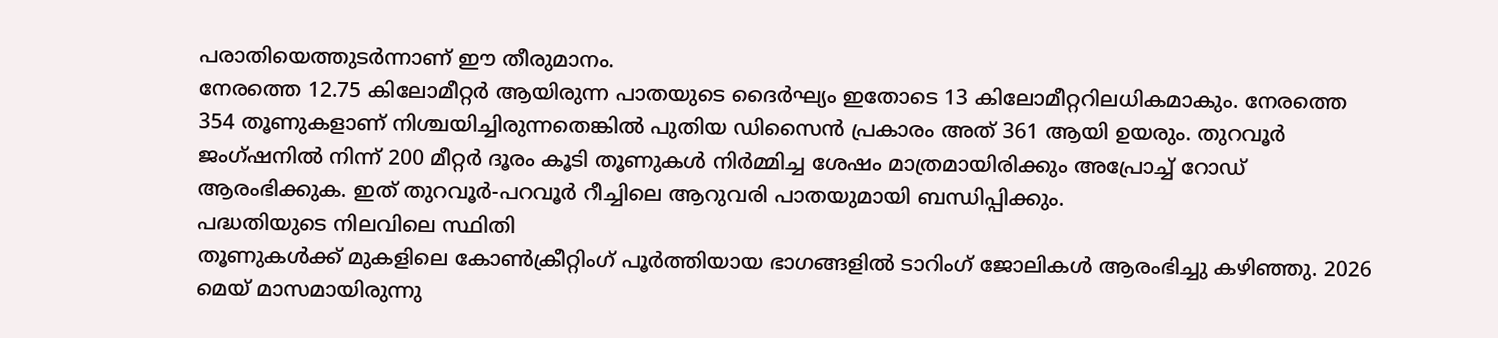പരാതിയെത്തുടർന്നാണ് ഈ തീരുമാനം.
നേരത്തെ 12.75 കിലോമീറ്റർ ആയിരുന്ന പാതയുടെ ദൈർഘ്യം ഇതോടെ 13 കിലോമീറ്ററിലധികമാകും. നേരത്തെ 354 തൂണുകളാണ് നിശ്ചയിച്ചിരുന്നതെങ്കിൽ പുതിയ ഡിസൈൻ പ്രകാരം അത് 361 ആയി ഉയരും. തുറവൂർ ജംഗ്ഷനിൽ നിന്ന് 200 മീറ്റർ ദൂരം കൂടി തൂണുകൾ നിർമ്മിച്ച ശേഷം മാത്രമായിരിക്കും അപ്രോച്ച് റോഡ് ആരംഭിക്കുക. ഇത് തുറവൂർ-പറവൂർ റീച്ചിലെ ആറുവരി പാതയുമായി ബന്ധിപ്പിക്കും.
പദ്ധതിയുടെ നിലവിലെ സ്ഥിതി
തൂണുകൾക്ക് മുകളിലെ കോൺക്രീറ്റിംഗ് പൂർത്തിയായ ഭാഗങ്ങളിൽ ടാറിംഗ് ജോലികൾ ആരംഭിച്ചു കഴിഞ്ഞു. 2026 മെയ് മാസമായിരുന്നു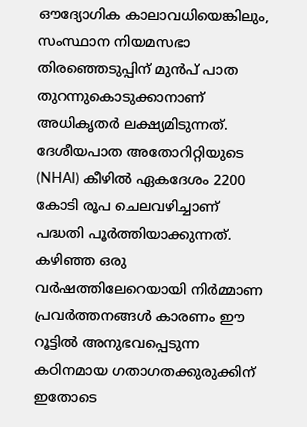ഔദ്യോഗിക കാലാവധിയെങ്കിലും, സംസ്ഥാന നിയമസഭാ തിരഞ്ഞെടുപ്പിന് മുൻപ് പാത തുറന്നുകൊടുക്കാനാണ് അധികൃതർ ലക്ഷ്യമിടുന്നത്. ദേശീയപാത അതോറിറ്റിയുടെ (NHAI) കീഴിൽ ഏകദേശം 2200 കോടി രൂപ ചെലവഴിച്ചാണ് പദ്ധതി പൂർത്തിയാക്കുന്നത്.
കഴിഞ്ഞ ഒരു വർഷത്തിലേറെയായി നിർമ്മാണ പ്രവർത്തനങ്ങൾ കാരണം ഈ റൂട്ടിൽ അനുഭവപ്പെടുന്ന കഠിനമായ ഗതാഗതക്കുരുക്കിന് ഇതോടെ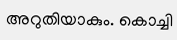അറുതിയാകും. കൊച്ചി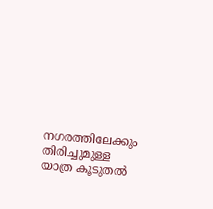നഗരത്തിലേക്കും തിരിച്ചുമുള്ള യാത്ര കൂടുതൽ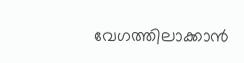വേഗത്തിലാക്കാൻ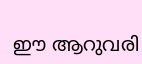ഈ ആറുവരി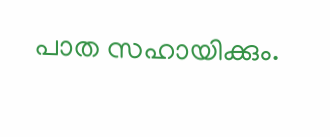പാത സഹായിക്കും.